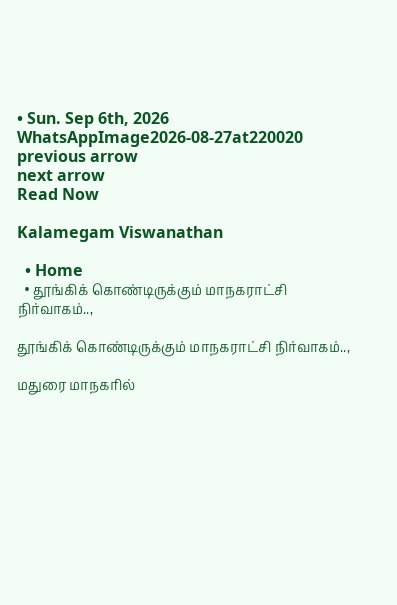• Sun. Sep 6th, 2026
WhatsAppImage2026-08-27at220020
previous arrow
next arrow
Read Now

Kalamegam Viswanathan

  • Home
  • தூங்கிக் கொண்டிருக்கும் மாநகராட்சி நிர்வாகம்..,

தூங்கிக் கொண்டிருக்கும் மாநகராட்சி நிர்வாகம்..,

மதுரை மாநகரில்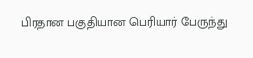பிரதான பகுதியான பெரியார் பேருந்து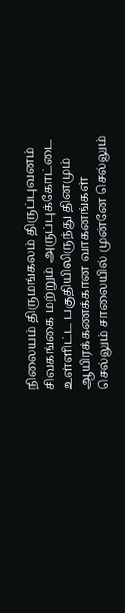நிலையம் திருமங்கலம் திருப்புவனம் சிவகங்கை மற்றும் அருப்புக்கோட்டை உள்ளிட்ட பகுதியிலிருந்து தினமும் ஆயிரக்கணக்கான வாகனங்கள் செல்லும் சாலையில் முன்னே செல்லும்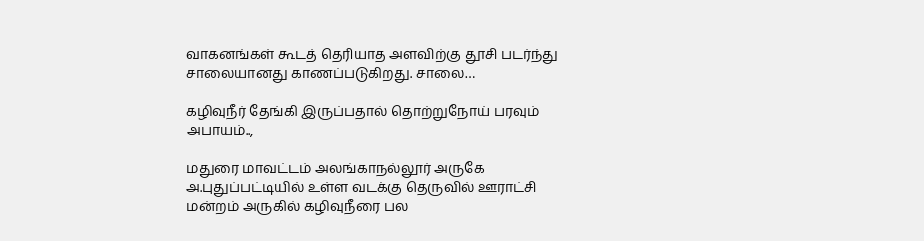வாகனங்கள் கூடத் தெரியாத அளவிற்கு தூசி படர்ந்து சாலையானது காணப்படுகிறது. சாலை…

கழிவுநீர் தேங்கி இருப்பதால் தொற்றுநோய் பரவும் அபாயம்..,

மதுரை மாவட்டம் அலங்காநல்லூர் அருகே அ.புதுப்பட்டியில் உள்ள வடக்கு தெருவில் ஊராட்சி மன்றம் அருகில் கழிவுநீரை பல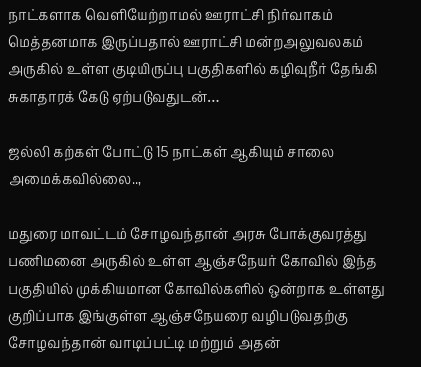நாட்களாக வெளியேற்றாமல் ஊராட்சி நிர்வாகம் மெத்தனமாக இருப்பதால் ஊராட்சி மன்றஅலுவலகம் அருகில் உள்ள குடியிருப்பு பகுதிகளில் கழிவுநீர் தேங்கி சுகாதாரக் கேடு ஏற்படுவதுடன்…

ஜல்லி கற்கள் போட்டு 15 நாட்கள் ஆகியும் சாலை அமைக்கவில்லை..,

மதுரை மாவட்டம் சோழவந்தான் அரசு போக்குவரத்து பணிமனை அருகில் உள்ள ஆஞ்சநேயர் கோவில் இந்த பகுதியில் முக்கியமான கோவில்களில் ஒன்றாக உள்ளது குறிப்பாக இங்குள்ள ஆஞ்சநேயரை வழிபடுவதற்கு சோழவந்தான் வாடிப்பட்டி மற்றும் அதன்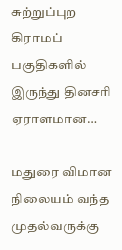சுற்றுப்புற கிராமப் பகுதிகளில் இருந்து தினசரி ஏராளமான…

மதுரை விமான நிலையம் வந்த முதல்வருக்கு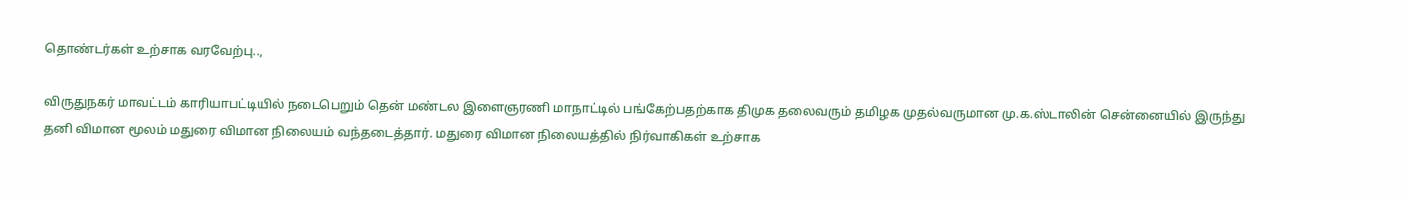தொண்டர்கள் உற்சாக வரவேற்பு..,

விருதுநகர் மாவட்டம் காரியாபட்டியில் நடைபெறும் தென் மண்டல இளைஞரணி மாநாட்டில் பங்கேற்பதற்காக திமுக தலைவரும் தமிழக முதல்வருமான மு.க.ஸ்டாலின் சென்னையில் இருந்து தனி விமான மூலம் மதுரை விமான நிலையம் வந்தடைத்தார். மதுரை விமான நிலையத்தில் நிர்வாகிகள் உற்சாக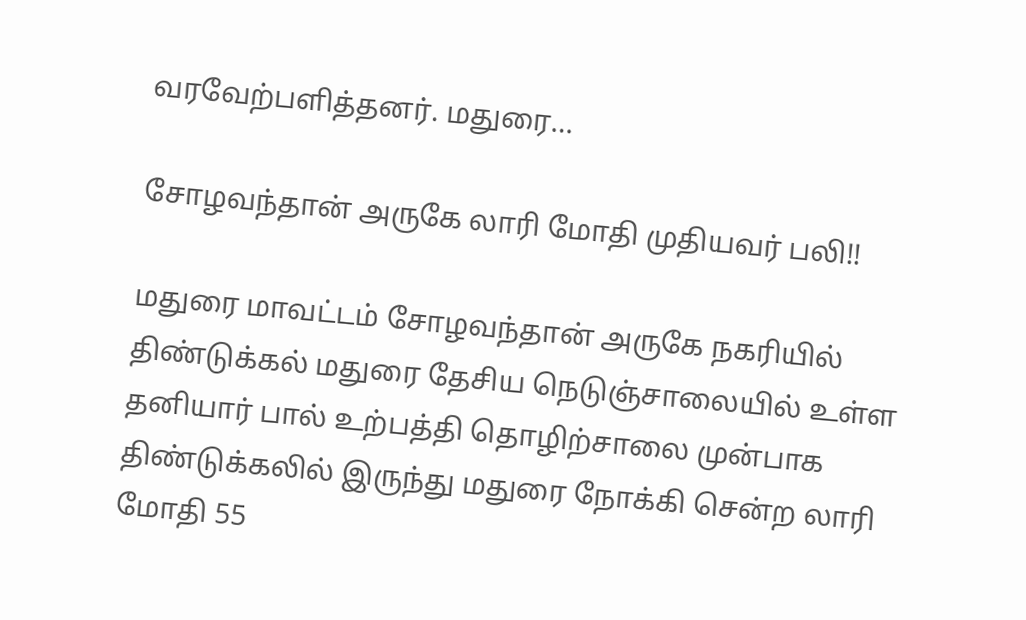வரவேற்பளித்தனர். மதுரை…

சோழவந்தான் அருகே லாரி மோதி முதியவர் பலி!!

மதுரை மாவட்டம் சோழவந்தான் அருகே நகரியில் திண்டுக்கல் மதுரை தேசிய நெடுஞ்சாலையில் உள்ள தனியார் பால் உற்பத்தி தொழிற்சாலை முன்பாக திண்டுக்கலில் இருந்து மதுரை நோக்கி சென்ற லாரி மோதி 55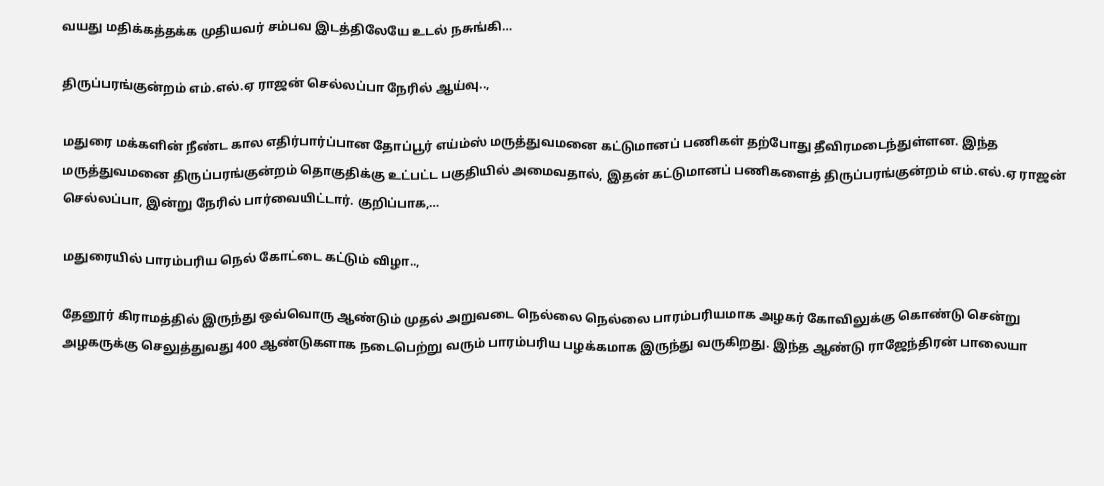வயது மதிக்கத்தக்க முதியவர் சம்பவ இடத்திலேயே உடல் நசுங்கி…

திருப்பரங்குன்றம் எம்.எல்.ஏ ராஜன் செல்லப்பா நேரில் ஆய்வு..,

மதுரை மக்களின் நீண்ட கால எதிர்பார்ப்பான தோப்பூர் எய்ம்ஸ் மருத்துவமனை கட்டுமானப் பணிகள் தற்போது தீவிரமடைந்துள்ளன. இந்த மருத்துவமனை திருப்பரங்குன்றம் தொகுதிக்கு உட்பட்ட பகுதியில் அமைவதால், இதன் கட்டுமானப் பணிகளைத் திருப்பரங்குன்றம் எம்.எல்.ஏ ராஜன் செல்லப்பா, இன்று நேரில் பார்வையிட்டார். குறிப்பாக,…

மதுரையில் பாரம்பரிய நெல் கோட்டை கட்டும் விழா..,

தேனூர் கிராமத்தில் இருந்து ஒவ்வொரு ஆண்டும் முதல் அறுவடை நெல்லை நெல்லை பாரம்பரியமாக அழகர் கோவிலுக்கு கொண்டு சென்று அழகருக்கு செலுத்துவது 400 ஆண்டுகளாக நடைபெற்று வரும் பாரம்பரிய பழக்கமாக இருந்து வருகிறது. இந்த ஆண்டு ராஜேந்திரன் பாலையா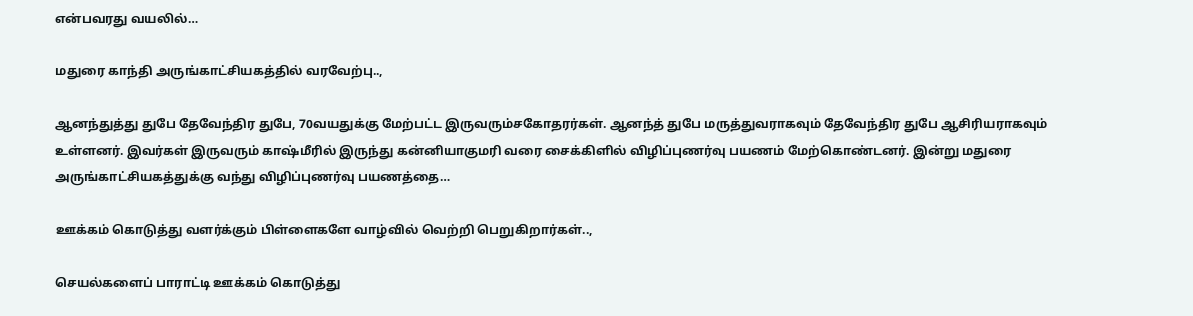என்பவரது வயலில்…

மதுரை காந்தி அருங்காட்சியகத்தில் வரவேற்பு..,

ஆனந்துத்து துபே தேவேந்திர துபே, 70வயதுக்கு மேற்பட்ட இருவரும்சகோதரர்கள். ஆனந்த் துபே மருத்துவராகவும் தேவேந்திர துபே ஆசிரியராகவும் உள்ளனர். இவர்கள் இருவரும் காஷ்மீரில் இருந்து கன்னியாகுமரி வரை சைக்கிளில் விழிப்புணர்வு பயணம் மேற்கொண்டனர். இன்று மதுரை அருங்காட்சியகத்துக்கு வந்து விழிப்புணர்வு பயணத்தை…

ஊக்கம் கொடுத்து வளர்க்கும் பிள்ளைகளே வாழ்வில் வெற்றி பெறுகிறார்கள்..,

செயல்களைப் பாராட்டி ஊக்கம் கொடுத்து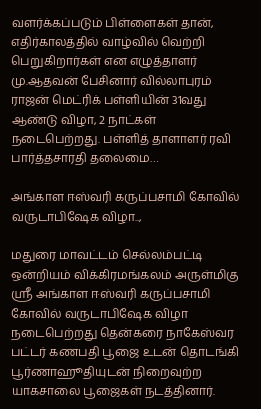வளர்க்கப்படும் பிள்ளைகள் தான், எதிர்காலத்தில் வாழ்வில் வெற்றி பெறுகிறார்கள் என எழுத்தாளர் மு.ஆதவன் பேசினார் வில்லாபுரம் ராஜன் மெட்ரிக் பள்ளியின் 31வது ஆண்டு விழா, 2 நாட்கள் நடைபெற்றது. பள்ளித் தாளாளர் ரவி பார்த்தசாரதி தலைமை…

அங்காள ஈஸ்வரி கருப்பசாமி கோவில் வருடாபிஷேக விழா..,

மதுரை மாவட்டம் செல்லம்பட்டி ஒன்றியம் விக்கிரமங்கலம் அருள்மிகு ஸ்ரீ அங்காள ஈஸ்வரி கருப்பசாமி கோவில் வருடாபிஷேக விழா நடைபெற்றது தென்கரை நாகேஸ்வர பட்டர் கணபதி பூஜை உடன் தொடங்கி பூர்ணாஹூதியுடன் நிறைவுற்ற யாகசாலை பூஜைகள் நடத்தினார்.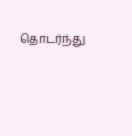தொடர்ந்து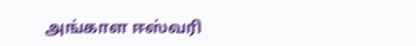அங்காள ஈஸ்வரி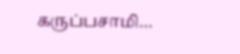கருப்பசாமி…